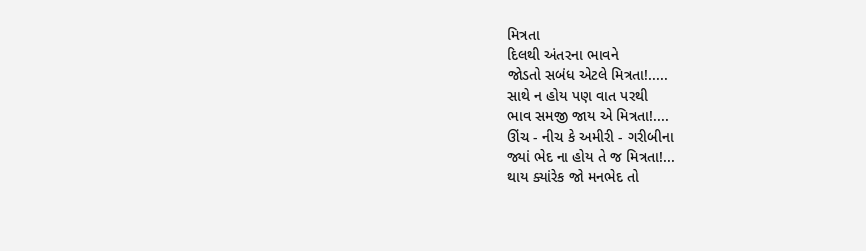મિત્રતા
દિલથી અંતરના ભાવને
જોડતો સબંધ એટલે મિત્રતા!.....
સાથે ન હોય પણ વાત પરથી
ભાવ સમજી જાય એ મિત્રતા!....
ઊંચ - નીચ કે અમીરી - ગરીબીના
જ્યાં ભેદ ના હોય તે જ મિત્રતા!...
થાય ક્યાંરેક જો મનભેદ તો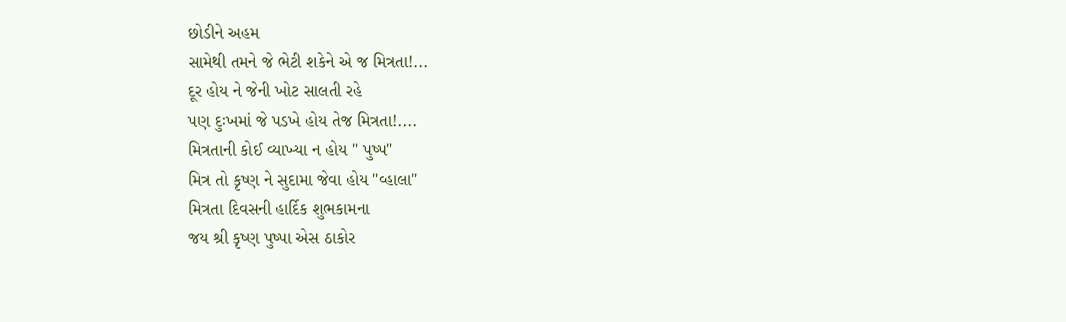છોડીને અહમ
સામેથી તમને જે ભેટી શકેને એ જ મિત્રતા!...
દૂર હોય ને જેની ખોટ સાલતી રહે
પણ દુઃખમાં જે પડખે હોય તેજ મિત્રતા!....
મિત્રતાની કોઈ વ્યાખ્યા ન હોય " પુષ્પ"
મિત્ર તો કૃષ્ણ ને સુદામા જેવા હોય "વ્હાલા"
મિત્રતા દિવસની હાર્દિક શુભકામના
જય શ્રી કૃષ્ણ પુષ્પા એસ ઠાકોર